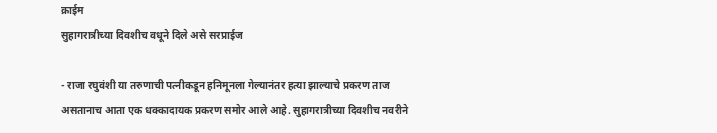क्राईम
सुहागरात्रीच्या दिवशीच वधूने दिले असे सरप्राईज

- राजा रघुवंशी या तरुणाची पत्नीकडून हनिमूनला गेल्यानंतर हत्या झाल्याचे प्रकरण ताज असतानाच आता एक धक्कादायक प्रकरण समोर आले आहे. सुहागरात्रीच्या दिवशीच नवरीने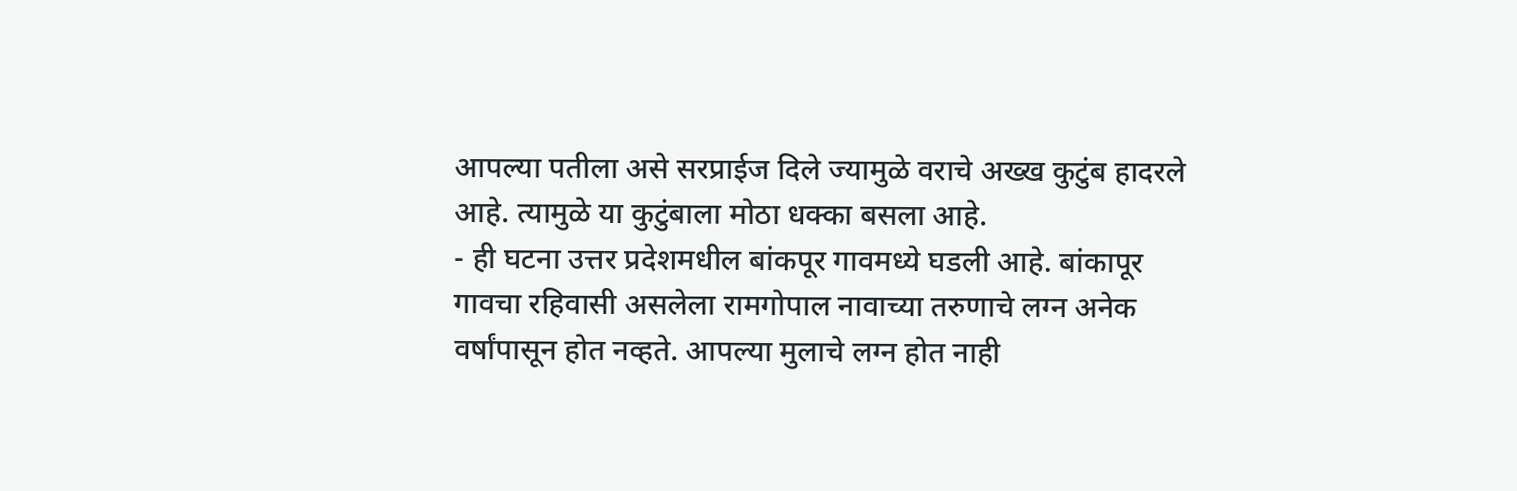आपल्या पतीला असे सरप्राईज दिले ज्यामुळे वराचे अख्ख कुटुंब हादरले आहे. त्यामुळे या कुटुंबाला मोठा धक्का बसला आहे.
- ही घटना उत्तर प्रदेशमधील बांकपूर गावमध्ये घडली आहे. बांकापूर गावचा रहिवासी असलेला रामगोपाल नावाच्या तरुणाचे लग्न अनेक वर्षांपासून होत नव्हते. आपल्या मुलाचे लग्न होत नाही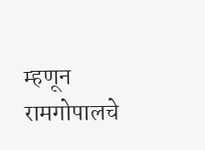म्हणून रामगोपालचे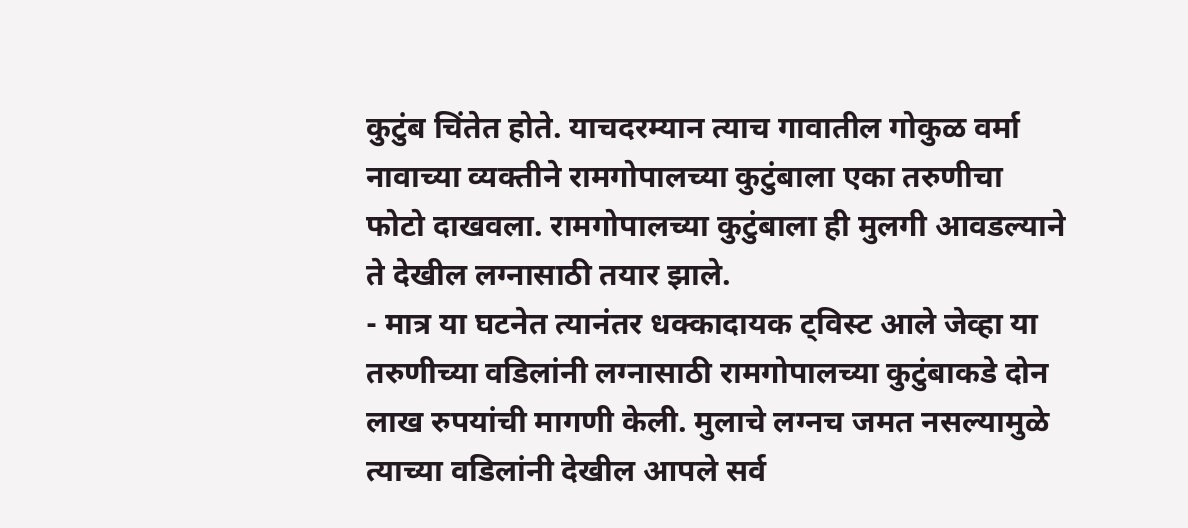कुटुंब चिंतेत होते. याचदरम्यान त्याच गावातील गोकुळ वर्मा नावाच्या व्यक्तीने रामगोपालच्या कुटुंबाला एका तरुणीचा फोटो दाखवला. रामगोपालच्या कुटुंबाला ही मुलगी आवडल्याने ते देखील लग्नासाठी तयार झाले.
- मात्र या घटनेत त्यानंतर धक्कादायक ट्विस्ट आले जेव्हा या तरुणीच्या वडिलांनी लग्नासाठी रामगोपालच्या कुटुंबाकडे दोन लाख रुपयांची मागणी केली. मुलाचे लग्नच जमत नसल्यामुळे त्याच्या वडिलांनी देखील आपले सर्व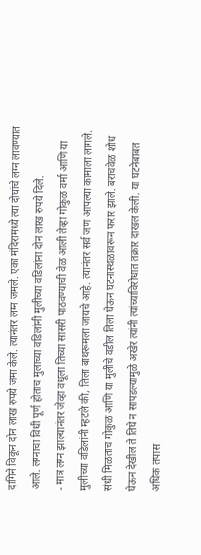दागिने विकून दोन लाख रुपये जमा केले. त्यानंतर लग्न जमले. एका मंदिरामध्ये त्या दोघांचे लग्न लावण्यात आले. लग्नाचा विधी पूर्ण होताच मुलाच्या वडिलांनी मुलीच्या वडिलांना दोन लाख रुपये दिले.
- मात्र लग्न झाल्यानंतर जेव्हा वधूला तिच्या सासरी पाठवण्याची वेळ आली तेव्हा गोकुळ वर्मा आणि या मुलीच्या वडिलांनी म्हटले की, तिला बाथरूमला जायचे आहे. त्यानंतर सर्व जण आपल्या कामाला लागले. संधी मिळताच गोकुळ आणि या मुलीचे वडील तिला घेऊन घटनास्थळावरून फरार झाले. बराचवेळ शोध घेऊन देखील ते तिघे न सापडल्यामुळे अखेर त्यांनी त्यांच्याविरोधात तक्रार दाखल केली. या घटनेबाबत अधिक तपास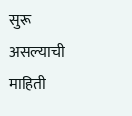सुरू असल्याची माहिती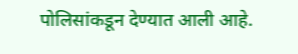पोलिसांकडून देण्यात आली आहे.